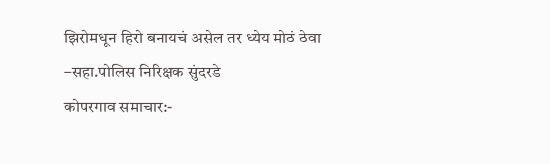झिरोमधून हिरो बनायचं असेल तर ध्येय मोठं ठेवा –सहा.पोलिस निरिक्षक सुंदरडे
कोपरगाव समाचार:-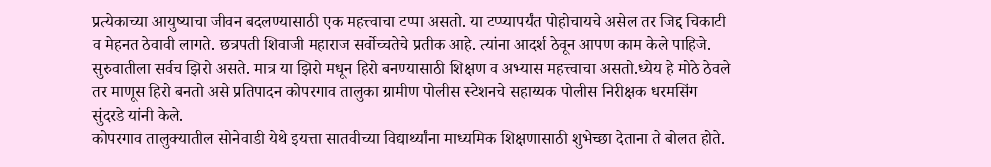प्रत्येकाच्या आयुष्याचा जीवन बदलण्यासाठी एक महत्त्वाचा टप्पा असतो. या टप्प्यापर्यंत पोहोचायचे असेल तर जिद्द चिकाटी व मेहनत ठेवावी लागते. छत्रपती शिवाजी महाराज सर्वोच्चतेचे प्रतीक आहे. त्यांना आदर्श ठेवून आपण काम केले पाहिजे. सुरुवातीला सर्वच झिरो असते. मात्र या झिरो मधून हिरो बनण्यासाठी शिक्षण व अभ्यास महत्त्वाचा असतो.ध्येय हे मोठे ठेवले तर माणूस हिरो बनतो असे प्रतिपादन कोपरगाव तालुका ग्रामीण पोलीस स्टेशनचे सहाय्यक पोलीस निरीक्षक धरमसिंग सुंदरडे यांनी केले.
कोपरगाव तालुक्यातील सोनेवाडी येथे इयत्ता सातवीच्या विद्यार्थ्यांना माध्यमिक शिक्षणासाठी शुभेच्छा देताना ते बोलत होते.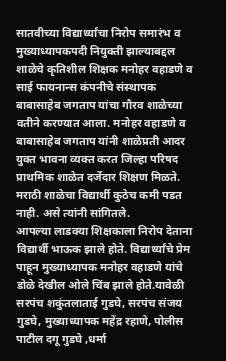सातवीच्या विद्यार्थ्यांचा निरोप समारंभ व मुख्याध्यापकपदी नियुक्ती झाल्याबद्दल शाळेचे कृतिशील शिक्षक मनोहर वहाडणे व साई फायनान्स कंपनीचे संस्थापक बाबासाहेब जगताप यांचा गौरव शाळेच्या वतीने करण्यात आला. मनोहर वहाडणे व बाबासाहेब जगताप यांनी शाळेप्रती आदर युक्त भावना व्यक्त करत जिल्हा परिषद प्राथमिक शाळेत दर्जेदार शिक्षण मिळते. मराठी शाळेचा विद्यार्थी कुठेच कमी पडत नाही. असे त्यांनी सांगितले.
आपल्या लाडक्या शिक्षकाला निरोप देताना विद्यार्थी भाऊक झाले होते. विद्यार्थ्यांचे प्रेम पाहून मुख्याध्यापक मनोहर वहाडणे यांचे डोळे देखील ओले चिंब झाले होते.यावेळी सरपंच शकुंतलाताई गुडघे, सरपंच संजय गुडघे, मुख्याध्यापक महेंद्र रहाणे, पोलीस पाटील दगू गुडघे ,धर्मा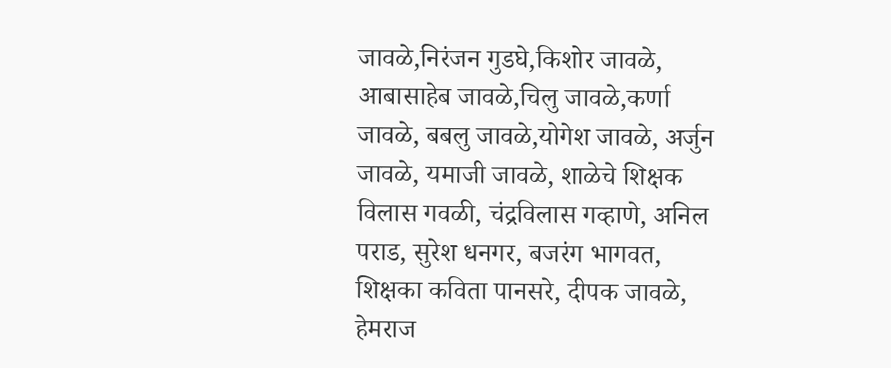जावळे,निरंजन गुडघे,किशोर जावळे, आबासाहेब जावळे,चिलु जावळे,कर्णा जावळे, बबलु जावळे,योगेश जावळे, अर्जुन जावळे, यमाजी जावळे, शाळेचे शिक्षक विलास गवळी, चंद्रविलास गव्हाणे, अनिल पराड, सुरेश धनगर, बजरंग भागवत, शिक्षका कविता पानसरे, दीपक जावळे, हेमराज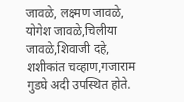जावळे, लक्ष्मण जावळे, योगेश जावळे,चिलीया जावळे,शिवाजी दहे, शशीकांत चव्हाण,गजाराम गुडघे अदी उपस्थित होते.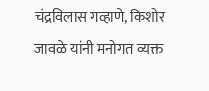चंद्रविलास गव्हाणे, किशोर जावळे यांनी मनोगत व्यक्त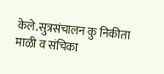केले.सुत्रसंचालन कु निकीता माळी व संचिका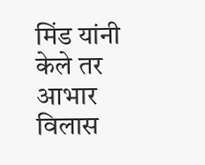मिंड यांनी केले तर आभार विलास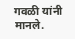गवळी यांनी मानले.